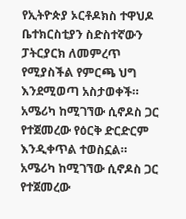የኢትዮጵያ ኦርቶዶክስ ተዋህዶ ቤተክርስቲያን ስድስተኛውን ፓትርያርክ ለመምረጥ የሚያስችል የምርጫ ህግ እንደሚወጣ አስታወቀች።
አሜሪካ ከሚገኘው ሲኖዶስ ጋር የተጀመረው የዕርቅ ድርድርም እንዲቀጥል ተወስኗል።
አሜሪካ ከሚገኘው ሲኖዶስ ጋር የተጀመረው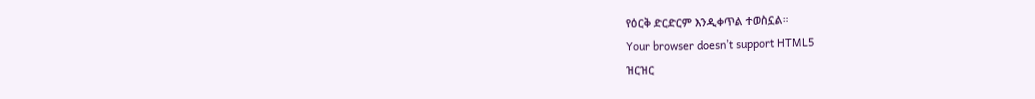የዕርቅ ድርድርም እንዲቀጥል ተወስኗል።
Your browser doesn’t support HTML5
ዝርዝር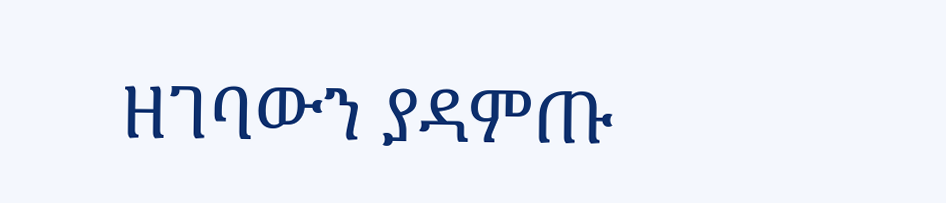ዘገባውን ያዳምጡ